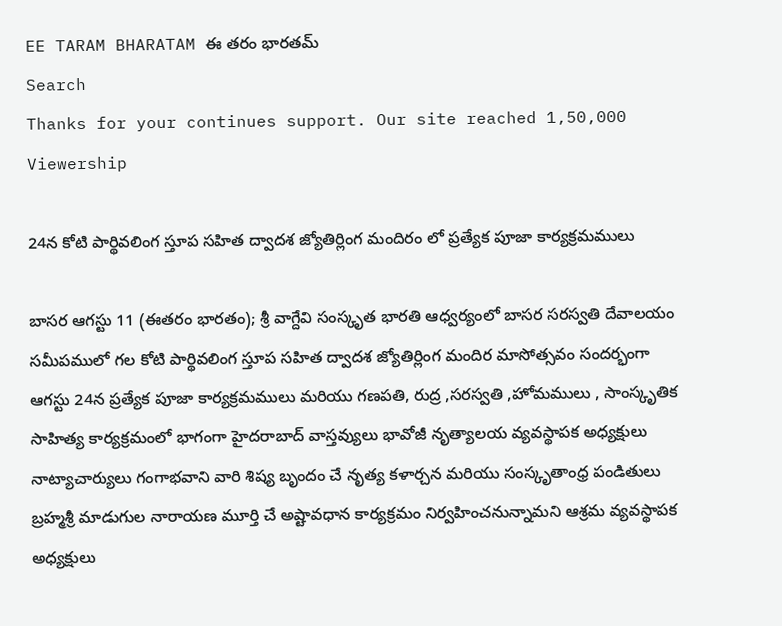EE TARAM BHARATAM ఈ తరం భారతమ్
Search
Thanks for your continues support. Our site reached 1,50,000 Viewership

24న కోటి పార్థివలింగ స్తూప సహిత ద్వాదశ జ్యోతిర్లింగ మందిరం లో ప్రత్యేక పూజా కార్యక్రమములు

బాసర ఆగస్టు 11 (ఈతరం భారతం); శ్రీ వాగ్దేవి సంస్కృత భారతి ఆధ్వర్యంలో బాసర సరస్వతి దేవాలయం సమీపములో గల కోటి పార్థివలింగ స్తూప సహిత ద్వాదశ జ్యోతిర్లింగ మందిర మాసోత్సవం సందర్భంగా ఆగస్టు 24న ప్రత్యేక పూజా కార్యక్రమములు మరియు గణపతి, రుద్ర ,సరస్వతి ,హోమములు , సాంస్కృతిక సాహిత్య కార్యక్రమంలో భాగంగా హైదరాబాద్ వాస్తవ్యులు భావోజీ నృత్యాలయ వ్యవస్థాపక అధ్యక్షులు నాట్యాచార్యులు గంగాభవాని వారి శిష్య బృందం చే నృత్య కళార్చన మరియు సంస్కృతాంధ్ర పండితులు బ్రహ్మశ్రీ మాడుగుల నారాయణ మూర్తి చే అష్టావధాన కార్యక్రమం నిర్వహించనున్నామని ఆశ్రమ వ్యవస్థాపక అధ్యక్షులు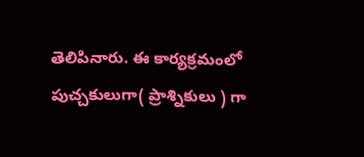తెలిపినారు. ఈ కార్యక్రమంలో పుచ్చకులుగా( ప్రాశ్నికులు ) గా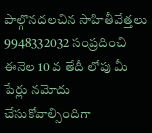పాల్గొనదలచిన సాహితీవేత్తలు 9948332032 సంప్రదించి ఈనెల 10 వ తేదీ లోపు మీ పేర్లు నమోదు చేసుకోవాల్సిందిగా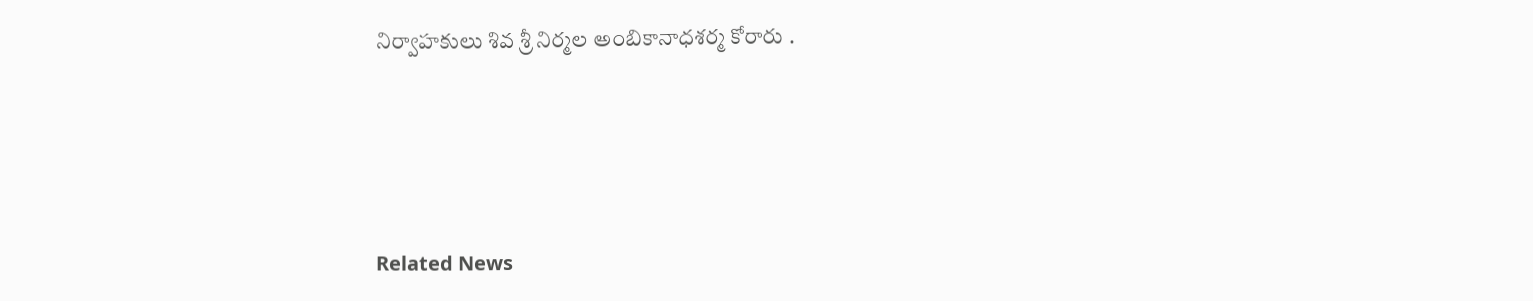నిర్వాహకులు శివ శ్రీ నిర్మల అంబికానాధశర్మ కోరారు .





Related News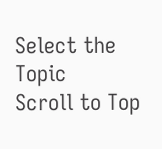Select the Topic
Scroll to Top